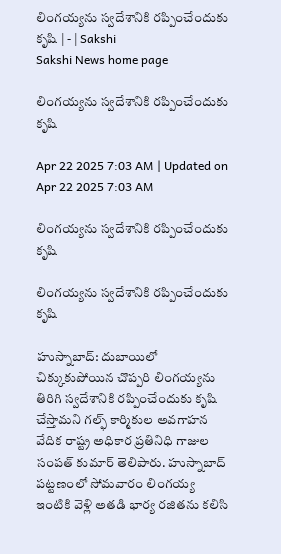లింగయ్యను స్వదేశానికి రప్పించేందుకు కృషి | - | Sakshi
Sakshi News home page

లింగయ్యను స్వదేశానికి రప్పించేందుకు కృషి

Apr 22 2025 7:03 AM | Updated on Apr 22 2025 7:03 AM

లింగయ్యను స్వదేశానికి రప్పించేందుకు కృషి

లింగయ్యను స్వదేశానికి రప్పించేందుకు కృషి

హుస్నాబాద్‌: దుబాయిలో చిక్కుకుపోయిన చొప్పరి లింగయ్యను తిరిగి స్వదేశానికి రప్పించేందుకు కృషి చేస్తామని గల్ఫ్‌ కార్మికుల అవగాహన వేదిక రాష్ట్ర అధికార ప్రతినిధి గాజుల సంపత్‌ కుమార్‌ తెలిపారు. హుస్నాబాద్‌ పట్టణంలో సోమవారం లింగయ్య ఇంటికి వెళ్లి అతడి భార్య రజితను కలిసి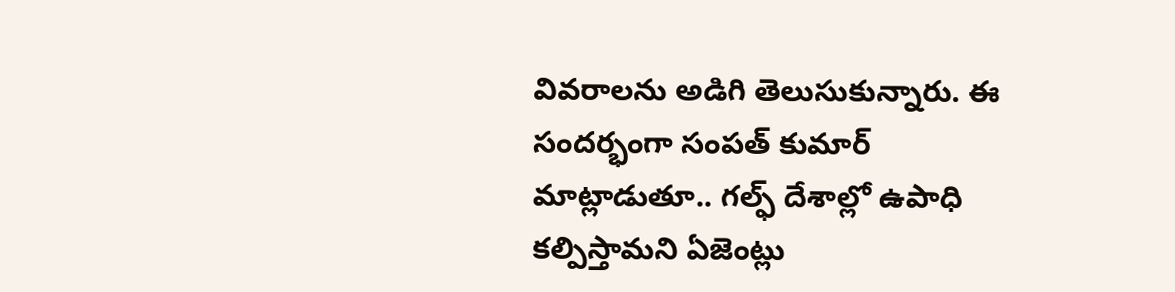వివరాలను అడిగి తెలుసుకున్నారు. ఈ సందర్భంగా సంపత్‌ కుమార్‌ మాట్లాడుతూ.. గల్ఫ్‌ దేశాల్లో ఉపాధి కల్పిస్తామని ఏజెంట్లు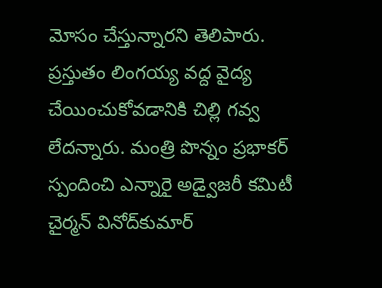మోసం చేస్తున్నారని తెలిపారు. ప్రస్తుతం లింగయ్య వద్ద వైద్య చేయించుకోవడానికి చిల్లి గవ్వ లేదన్నారు. మంత్రి పొన్నం ప్రభాకర్‌ స్పందించి ఎన్నారై అడ్వైజరీ కమిటీ చైర్మన్‌ వినోద్‌కుమార్‌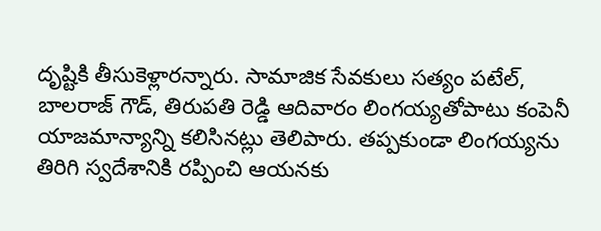దృష్టికి తీసుకెళ్లారన్నారు. సామాజిక సేవకులు సత్యం పటేల్‌, బాలరాజ్‌ గౌడ్‌, తిరుపతి రెడ్డి ఆదివారం లింగయ్యతోపాటు కంపెనీ యాజమాన్యాన్ని కలిసినట్లు తెలిపారు. తప్పకుండా లింగయ్యను తిరిగి స్వదేశానికి రప్పించి ఆయనకు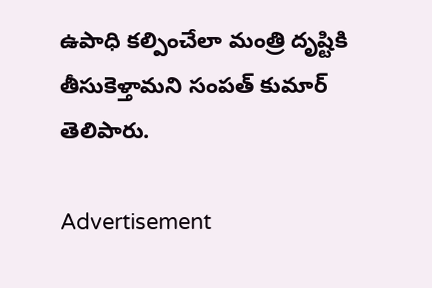ఉపాధి కల్పించేలా మంత్రి దృష్టికి తీసుకెళ్తామని సంపత్‌ కుమార్‌ తెలిపారు.

Advertisement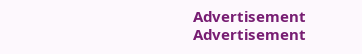Advertisement
Advertisement